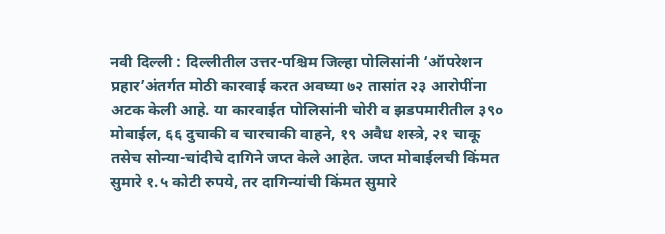नवी दिल्ली : दिल्लीतील उत्तर-पश्चिम जिल्हा पोलिसांनी ‘ऑपरेशन प्रहार’अंतर्गत मोठी कारवाई करत अवघ्या ७२ तासांत २३ आरोपींना अटक केली आहे. या कारवाईत पोलिसांनी चोरी व झडपमारीतील ३९० मोबाईल, ६६ दुचाकी व चारचाकी वाहने, १९ अवैध शस्त्रे, २१ चाकू तसेच सोन्या-चांदीचे दागिने जप्त केले आहेत. जप्त मोबाईलची किंमत सुमारे १.५ कोटी रुपये, तर दागिन्यांची किंमत सुमारे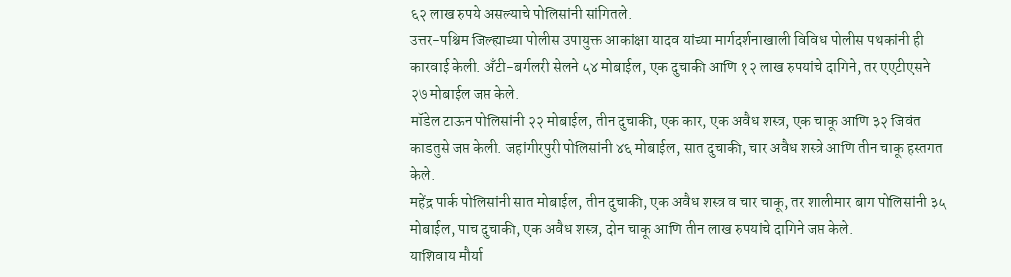६२ लाख रुपये असल्याचे पोलिसांनी सांगितले.
उत्तर-पश्चिम जिल्ह्याच्या पोलीस उपायुक्त आकांक्षा यादव यांच्या मार्गदर्शनाखाली विविध पोलीस पथकांनी ही कारवाई केली. अँटी-बर्गलरी सेलने ५४ मोबाईल, एक दुचाकी आणि १२ लाख रुपयांचे दागिने, तर एएटीएसने २७ मोबाईल जप्त केले.
मॉडेल टाऊन पोलिसांनी २२ मोबाईल, तीन दुचाकी, एक कार, एक अवैध शस्त्र, एक चाकू आणि ३२ जिवंत काडतुसे जप्त केली. जहांगीरपुरी पोलिसांनी ४६ मोबाईल, सात दुचाकी, चार अवैध शस्त्रे आणि तीन चाकू हस्तगत केले.
महेंद्र पार्क पोलिसांनी सात मोबाईल, तीन दुचाकी, एक अवैध शस्त्र व चार चाकू, तर शालीमार बाग पोलिसांनी ३५ मोबाईल, पाच दुचाकी, एक अवैध शस्त्र, दोन चाकू आणि तीन लाख रुपयांचे दागिने जप्त केले.
याशिवाय मौर्या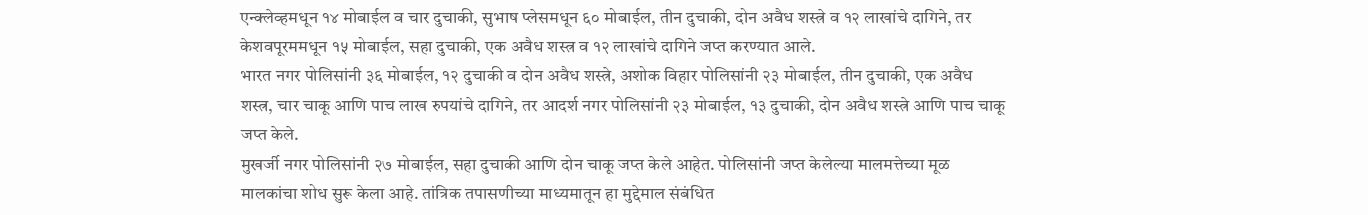एन्क्लेव्हमधून १४ मोबाईल व चार दुचाकी, सुभाष प्लेसमधून ६० मोबाईल, तीन दुचाकी, दोन अवैध शस्त्रे व १२ लाखांचे दागिने, तर केशवपूरममधून १५ मोबाईल, सहा दुचाकी, एक अवैध शस्त्र व १२ लाखांचे दागिने जप्त करण्यात आले.
भारत नगर पोलिसांनी ३६ मोबाईल, १२ दुचाकी व दोन अवैध शस्त्रे, अशोक विहार पोलिसांनी २३ मोबाईल, तीन दुचाकी, एक अवैध शस्त्र, चार चाकू आणि पाच लाख रुपयांचे दागिने, तर आदर्श नगर पोलिसांनी २३ मोबाईल, १३ दुचाकी, दोन अवैध शस्त्रे आणि पाच चाकू जप्त केले.
मुखर्जी नगर पोलिसांनी २७ मोबाईल, सहा दुचाकी आणि दोन चाकू जप्त केले आहेत. पोलिसांनी जप्त केलेल्या मालमत्तेच्या मूळ मालकांचा शोध सुरू केला आहे. तांत्रिक तपासणीच्या माध्यमातून हा मुद्देमाल संबंधित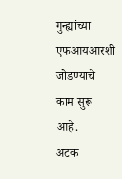गुन्ह्यांच्या एफआयआरशी जोडण्याचे काम सुरू आहे.
अटक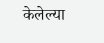केलेल्या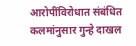आरोपींविरोधात संबंधित कलमांनुसार गुन्हे दाखल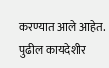करण्यात आले आहेत. पुढील कायदेशीर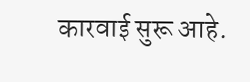कारवाई सुरू आहे.